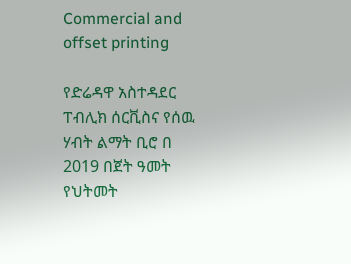Commercial and offset printing

የድሬዳዋ አስተዳደር ፐብሊክ ሰርቪስና የሰዉ ሃብት ልማት ቢሮ በ 2019 በጀት ዓመት የህትመት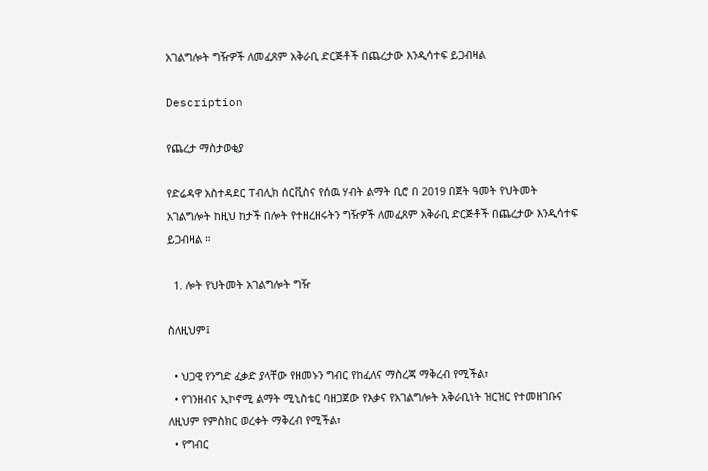አገልግሎት ግዥዎች ለመፈጸም አቅራቢ ድርጅቶች በጨረታው እንዲሳተፍ ይጋብዛል

Description

የጨረታ ማስታወቂያ

የድሬዳዋ አስተዳደር ፐብሊክ ሰርቪስና የሰዉ ሃብት ልማት ቢሮ በ 2019 በጀት ዓመት የህትመት አገልግሎት ከዚህ ከታች በሎት የተዘረዘሩትን ግዥዎች ለመፈጸም አቅራቢ ድርጅቶች በጨረታው እንዲሳተፍ ይጋብዛል ።

  1. ሎት የህትመት አገልግሎት ግዥ

ስለዚህም፤

  • ህጋዊ የንግድ ፈቃድ ያላቸው የዘመኑን ግብር የከፈለና ማስረጃ ማቅረብ የሚችል፣
  • የገንዘብና ኢኮኖሚ ልማት ሚኒስቴር ባዘጋጀው የእቃና የአገልግሎት አቅራቢነት ዝርዝር የተመዘገቡና ለዚህም የምስክር ወረቀት ማቅረብ የሚችል፣
  • የግብር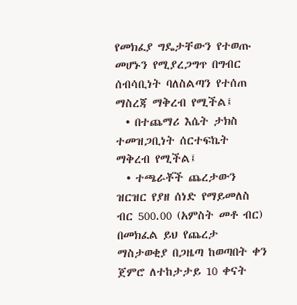የመክፈያ ግዴታቸውን የተወጡ መሆኑን የሚያረጋግጥ በግብር ሰብሳቢነት ባለስልጣን የተሰጠ ማስረጃ ማቅረብ የሚችል፤
  • በተጨማሪ እሴት ታክስ ተመዝጋቢነት ሰርተፍኬት ማቅረብ የሚችል፤
  • ተጫራቾች ጨረታውን ዝርዝር የያዘ ሰነድ የማይመለስ ብር 500.00 (አምስት መቶ ብር) በመክፈል ይህ የጨረታ ማስታወቂያ በጋዜጣ ከወጣበት ቀን ጀምሮ ለተከታታይ 10 ቀናት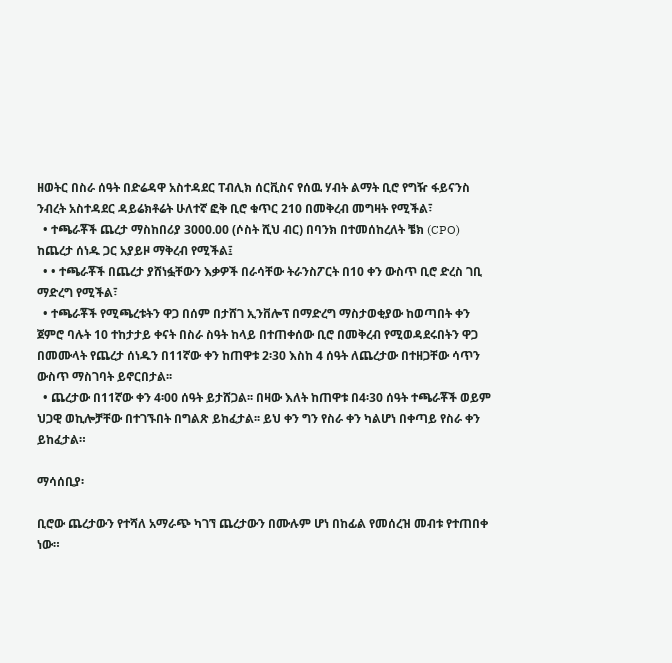ዘወትር በስራ ሰዓት በድሬዳዋ አስተዳደር ፐብሊክ ሰርቪስና የሰዉ ሃብት ልማት ቢሮ የግዥ ፋይናንስ ንብረት አስተዳደር ዳይሬክቶሬት ሁለተኛ ፎቅ ቢሮ ቁጥር 210 በመቅረብ መግዛት የሚችል፣
  • ተጫራቾች ጨረታ ማስከበሪያ 3000.00 (ሶስት ሺህ ብር) በባንክ በተመሰከረለት ቼክ (CPO) ከጨረታ ሰነዱ ጋር አያይዞ ማቅረብ የሚችል፤
  • • ተጫራቾች በጨረታ ያሸነፏቸውን እቃዎች በራሳቸው ትራንስፖርት በ10 ቀን ውስጥ ቢሮ ድረስ ገቢ ማድረግ የሚችል፣
  • ተጫራቾች የሚጫረቱትን ዋጋ በሰም በታሸገ ኢንቨሎፕ በማድረግ ማስታወቂያው ከወጣበት ቀን ጀምሮ ባሉት 10 ተከታታይ ቀናት በስራ ስዓት ከላይ በተጠቀሰው ቢሮ በመቅረብ የሚወዳደሩበትን ዋጋ በመሙላት የጨረታ ሰነዱን በ11ኛው ቀን ከጠዋቱ 2፡30 እስከ 4 ሰዓት ለጨረታው በተዘጋቸው ሳጥን ውስጥ ማስገባት ይኖርበታል፡፡
  • ጨረታው በ11ኛው ቀን 4፡00 ሰዓት ይታሸጋል፡፡ በዛው እለት ከጠዋቱ በ4፡30 ሰዓት ተጫራቾች ወይም ህጋዊ ወኪሎቻቸው በተገኙበት በግልጽ ይከፈታል፡፡ ይህ ቀን ግን የስራ ቀን ካልሆነ በቀጣይ የስራ ቀን ይከፈታል።

ማሳሰቢያ፡

ቢሮው ጨረታውን የተሻለ አማራጭ ካገኘ ጨረታውን በሙሉም ሆነ በከፊል የመሰረዝ መብቱ የተጠበቀ ነው።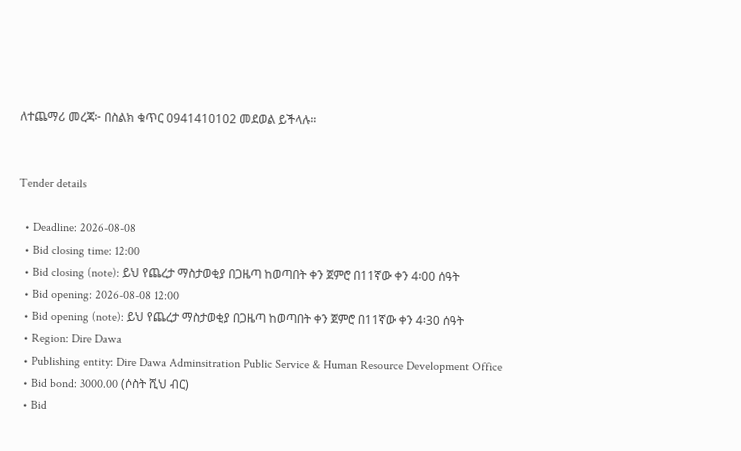ለተጨማሪ መረጃ፦ በስልክ ቁጥር 0941410102 መደወል ይችላሉ።


Tender details

  • Deadline: 2026-08-08
  • Bid closing time: 12:00
  • Bid closing (note): ይህ የጨረታ ማስታወቂያ በጋዜጣ ከወጣበት ቀን ጀምሮ በ11ኛው ቀን 4፡00 ሰዓት
  • Bid opening: 2026-08-08 12:00
  • Bid opening (note): ይህ የጨረታ ማስታወቂያ በጋዜጣ ከወጣበት ቀን ጀምሮ በ11ኛው ቀን 4፡30 ሰዓት
  • Region: Dire Dawa
  • Publishing entity: Dire Dawa Adminsitration Public Service & Human Resource Development Office
  • Bid bond: 3000.00 (ሶስት ሺህ ብር)
  • Bid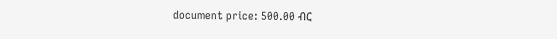document price: 500.00 ብር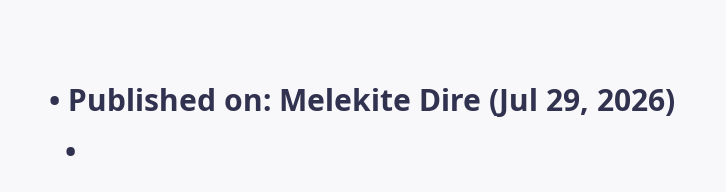• Published on: Melekite Dire (Jul 29, 2026)
  •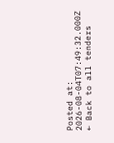Posted at: 2026-08-04T07:49:32.000Z
← Back to all tenders